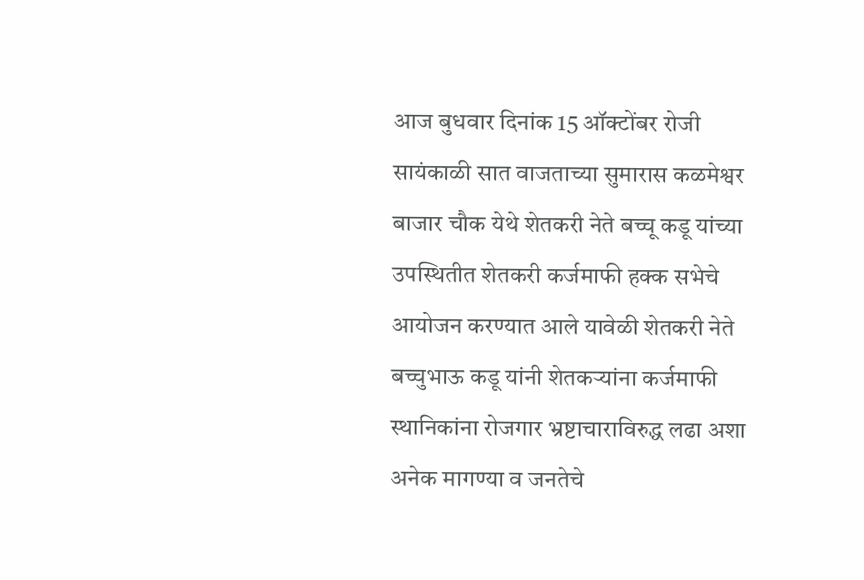आज बुधवार दिनांक 15 ऑक्टोंबर रोजी सायंकाळी सात वाजताच्या सुमारास कळमेश्वर बाजार चौक येथे शेतकरी नेते बच्चू कडू यांच्या उपस्थितीत शेतकरी कर्जमाफी हक्क सभेचे आयोजन करण्यात आले यावेळी शेतकरी नेते बच्चुभाऊ कडू यांनी शेतकऱ्यांना कर्जमाफी स्थानिकांना रोजगार भ्रष्टाचाराविरुद्ध लढा अशा अनेक मागण्या व जनतेचे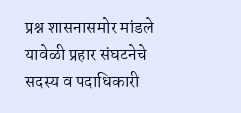प्रश्न शासनासमोर मांडले यावेळी प्रहार संघटनेचे सदस्य व पदाधिकारी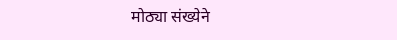मोठ्या संख्येने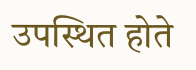उपस्थित होते